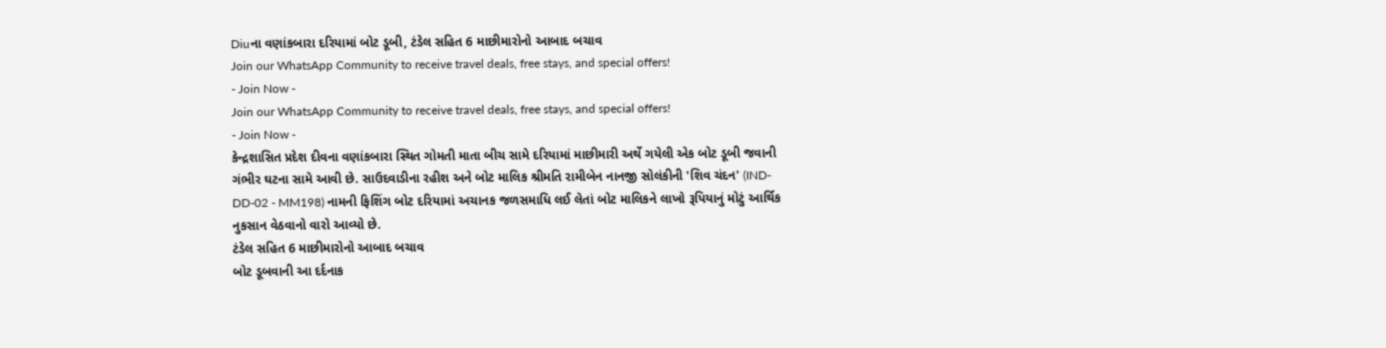Diuના વણાંકબારા દરિયામાં બોટ ડૂબી, ટંડેલ સહિત 6 માછીમારોનો આબાદ બચાવ
Join our WhatsApp Community to receive travel deals, free stays, and special offers!
- Join Now -
Join our WhatsApp Community to receive travel deals, free stays, and special offers!
- Join Now -
કેન્દ્રશાસિત પ્રદેશ દીવના વણાંકબારા સ્થિત ગોમતી માતા બીચ સામે દરિયામાં માછીમારી અર્થે ગયેલી એક બોટ ડૂબી જવાની ગંભીર ઘટના સામે આવી છે. સાઉદવાડીના રહીશ અને બોટ માલિક શ્રીમતિ રામીબેન નાનજી સોલંકીની 'શિવ ચંદન' (IND-DD-02 - MM198) નામની ફિશિંગ બોટ દરિયામાં અચાનક જળસમાધિ લઈ લેતાં બોટ માલિકને લાખો રૂપિયાનું મોટું આર્થિક નુકસાન વેઠવાનો વારો આવ્યો છે.
ટંડેલ સહિત 6 માછીમારોનો આબાદ બચાવ
બોટ ડૂબવાની આ દર્દનાક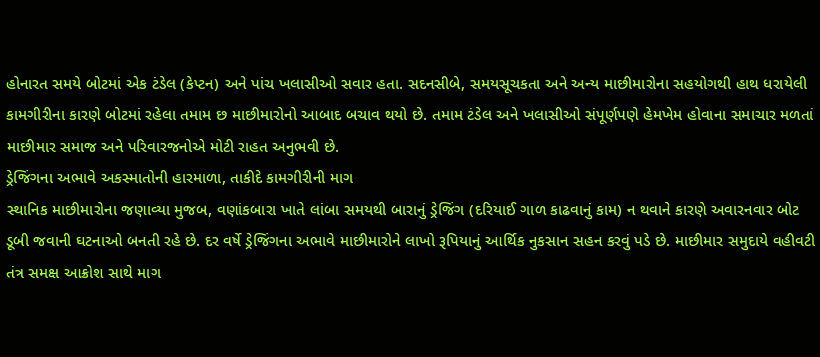હોનારત સમયે બોટમાં એક ટંડેલ (કેપ્ટન) અને પાંચ ખલાસીઓ સવાર હતા. સદનસીબે, સમયસૂચકતા અને અન્ય માછીમારોના સહયોગથી હાથ ધરાયેલી કામગીરીના કારણે બોટમાં રહેલા તમામ છ માછીમારોનો આબાદ બચાવ થયો છે. તમામ ટંડેલ અને ખલાસીઓ સંપૂર્ણપણે હેમખેમ હોવાના સમાચાર મળતાં માછીમાર સમાજ અને પરિવારજનોએ મોટી રાહત અનુભવી છે.
ડ્રેજિંગના અભાવે અકસ્માતોની હારમાળા, તાકીદે કામગીરીની માગ
સ્થાનિક માછીમારોના જણાવ્યા મુજબ, વણાંકબારા ખાતે લાંબા સમયથી બારાનું ડ્રેજિંગ (દરિયાઈ ગાળ કાઢવાનું કામ) ન થવાને કારણે અવારનવાર બોટ ડૂબી જવાની ઘટનાઓ બનતી રહે છે. દર વર્ષે ડ્રેજિંગના અભાવે માછીમારોને લાખો રૂપિયાનું આર્થિક નુકસાન સહન કરવું પડે છે. માછીમાર સમુદાયે વહીવટી તંત્ર સમક્ષ આક્રોશ સાથે માગ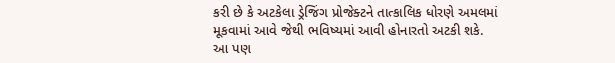કરી છે કે અટકેલા ડ્રેજિંગ પ્રોજેક્ટને તાત્કાલિક ધોરણે અમલમાં મૂકવામાં આવે જેથી ભવિષ્યમાં આવી હોનારતો અટકી શકે.
આ પણ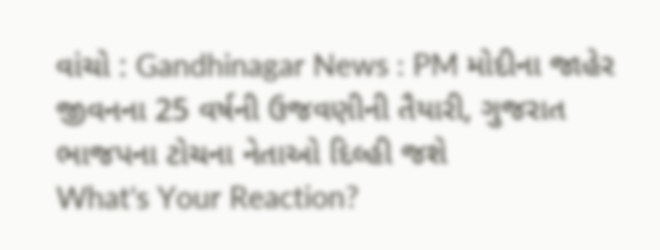વાંચો : Gandhinagar News : PM મોદીના જાહેર જીવનના 25 વર્ષની ઉજવણીની તૈયારી, ગુજરાત ભાજપના ટોચના નેતાઓ દિલ્હી જશે
What's Your Reaction?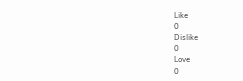Like
0
Dislike
0
Love
0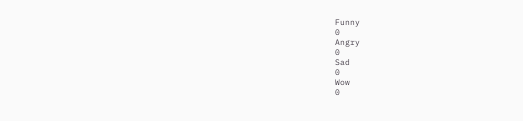Funny
0
Angry
0
Sad
0
Wow
0